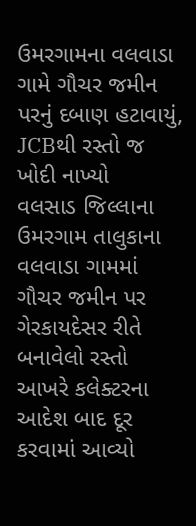ઉમરગામના વલવાડા ગામે ગૌચર જમીન પરનું દબાણ હટાવાયું, JCBથી રસ્તો જ ખોદી નાખ્યો
વલસાડ જિલ્લાના ઉમરગામ તાલુકાના વલવાડા ગામમાં ગૌચર જમીન પર ગેરકાયદેસર રીતે બનાવેલો રસ્તો આખરે કલેક્ટરના આદેશ બાદ દૂર કરવામાં આવ્યો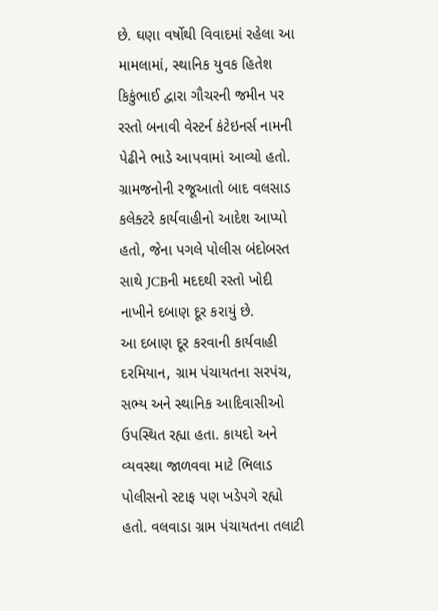છે. ઘણા વર્ષોથી વિવાદમાં રહેલા આ મામલામાં, સ્થાનિક યુવક હિતેશ કિકુંભાઈ દ્વારા ગૌચરની જમીન પર રસ્તો બનાવી વેસ્ટર્ન કંટેઇનર્સ નામની પેઢીને ભાડે આપવામાં આવ્યો હતો. ગ્રામજનોની રજૂઆતો બાદ વલસાડ કલેક્ટરે કાર્યવાહીનો આદેશ આપ્યો હતો, જેના પગલે પોલીસ બંદોબસ્ત સાથે JCBની મદદથી રસ્તો ખોદી નાખીને દબાણ દૂર કરાયું છે.
આ દબાણ દૂર કરવાની કાર્યવાહી દરમિયાન, ગ્રામ પંચાયતના સરપંચ, સભ્ય અને સ્થાનિક આદિવાસીઓ ઉપસ્થિત રહ્યા હતા. કાયદો અને વ્યવસ્થા જાળવવા માટે ભિલાડ પોલીસનો સ્ટાફ પણ ખડેપગે રહ્યો હતો. વલવાડા ગ્રામ પંચાયતના તલાટી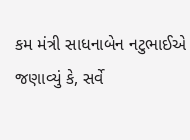કમ મંત્રી સાધનાબેન નટુભાઈએ જણાવ્યું કે, સર્વે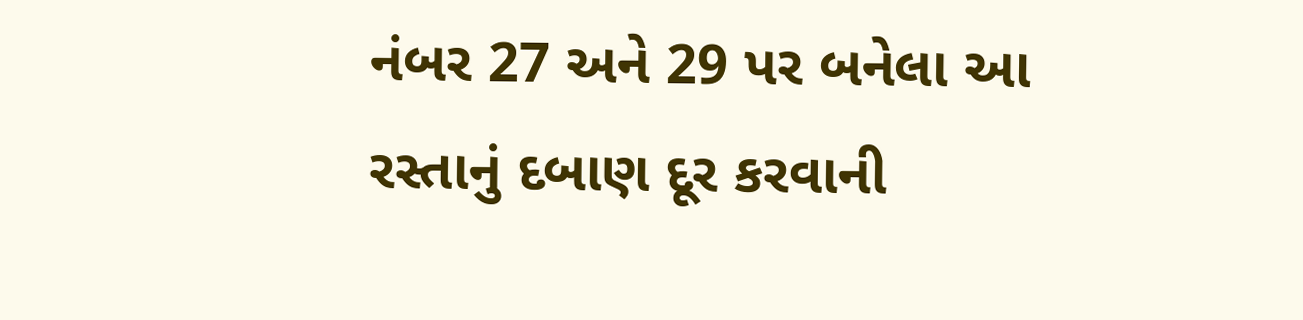નંબર 27 અને 29 પર બનેલા આ રસ્તાનું દબાણ દૂર કરવાની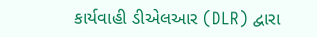કાર્યવાહી ડીએલઆર (DLR) દ્વારા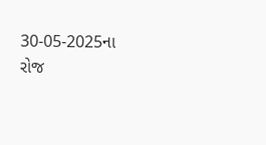30-05-2025ના રોજ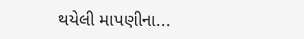થયેલી માપણીના...